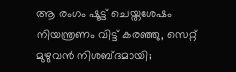ആ രംഗം ഷൂട്ട് ചെയ്തശേഷം നിയന്ത്രണം വിട്ട് കരഞ്ഞു, സെറ്റ് മുഴുവൻ നിശബ്ദമായി;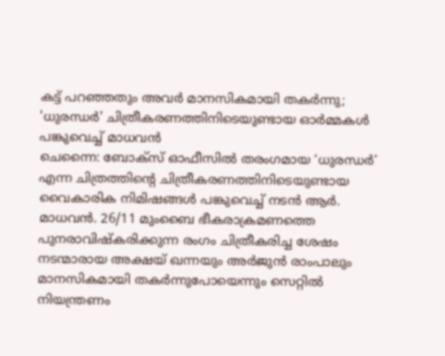കട്ട് പറഞ്ഞതും അവർ മാനസികമായി തകർന്നു; 'ധുരന്ധർ' ചിത്രീകരണത്തിനിടെയുണ്ടായ ഓർമ്മകൾ പങ്കുവെച്ച് മാധവൻ
ചെന്നൈ: ബോക്സ് ഓഫീസിൽ തരംഗമായ ‘ധുരന്ധർ’ എന്ന ചിത്രത്തിന്റെ ചിത്രീകരണത്തിനിടെയുണ്ടായ വൈകാരിക നിമിഷങ്ങൾ പങ്കുവെച്ച് നടൻ ആർ. മാധവൻ. 26/11 മുംബൈ ഭീകരാക്രമണത്തെ പുനരാവിഷ്കരിക്കുന്ന രംഗം ചിത്രീകരിച്ച ശേഷം നടന്മാരായ അക്ഷയ് ഖന്നയും അർജുൻ രാംപാലും മാനസികമായി തകർന്നുപോയെന്നും സെറ്റിൽ നിയന്ത്രണം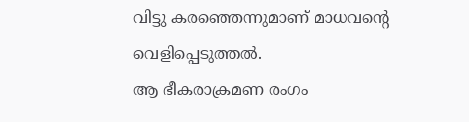വിട്ടു കരഞ്ഞെന്നുമാണ് മാധവന്റെ വെളിപ്പെടുത്തൽ.
ആ ഭീകരാക്രമണ രംഗം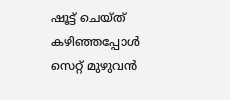ഷൂട്ട് ചെയ്ത് കഴിഞ്ഞപ്പോൾ സെറ്റ് മുഴുവൻ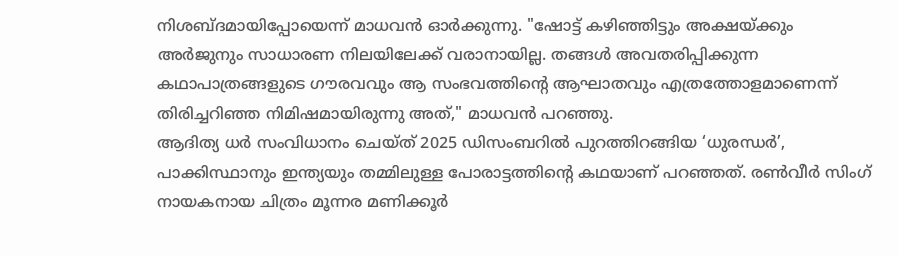നിശബ്ദമായിപ്പോയെന്ന് മാധവൻ ഓർക്കുന്നു. "ഷോട്ട് കഴിഞ്ഞിട്ടും അക്ഷയ്ക്കും അർജുനും സാധാരണ നിലയിലേക്ക് വരാനായില്ല. തങ്ങൾ അവതരിപ്പിക്കുന്ന കഥാപാത്രങ്ങളുടെ ഗൗരവവും ആ സംഭവത്തിന്റെ ആഘാതവും എത്രത്തോളമാണെന്ന് തിരിച്ചറിഞ്ഞ നിമിഷമായിരുന്നു അത്," മാധവൻ പറഞ്ഞു.
ആദിത്യ ധർ സംവിധാനം ചെയ്ത് 2025 ഡിസംബറിൽ പുറത്തിറങ്ങിയ ‘ധുരന്ധർ’, പാക്കിസ്ഥാനും ഇന്ത്യയും തമ്മിലുള്ള പോരാട്ടത്തിന്റെ കഥയാണ് പറഞ്ഞത്. രൺവീർ സിംഗ് നായകനായ ചിത്രം മൂന്നര മണിക്കൂർ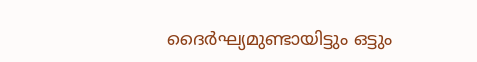ദൈർഘ്യമുണ്ടായിട്ടും ഒട്ടും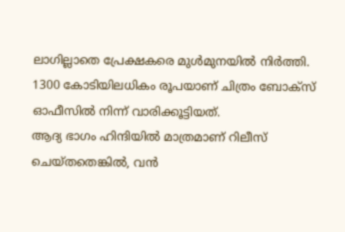ലാഗില്ലാതെ പ്രേക്ഷകരെ മുൾമുനയിൽ നിർത്തി. 1300 കോടിയിലധികം രൂപയാണ് ചിത്രം ബോക്സ് ഓഫീസിൽ നിന്ന് വാരിക്കൂട്ടിയത്.
ആദ്യ ഭാഗം ഹിന്ദിയിൽ മാത്രമാണ് റിലീസ് ചെയ്തതെങ്കിൽ, വൻ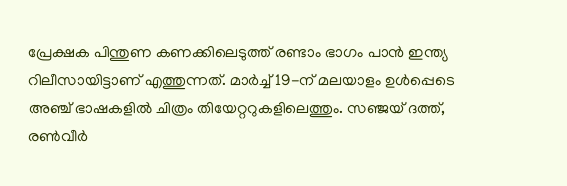പ്രേക്ഷക പിന്തുണ കണക്കിലെടുത്ത് രണ്ടാം ഭാഗം പാൻ ഇന്ത്യ റിലീസായിട്ടാണ് എത്തുന്നത്. മാർച്ച് 19-ന് മലയാളം ഉൾപ്പെടെ അഞ്ച് ഭാഷകളിൽ ചിത്രം തിയേറ്ററുകളിലെത്തും. സഞ്ജയ് ദത്ത്, രൺവീർ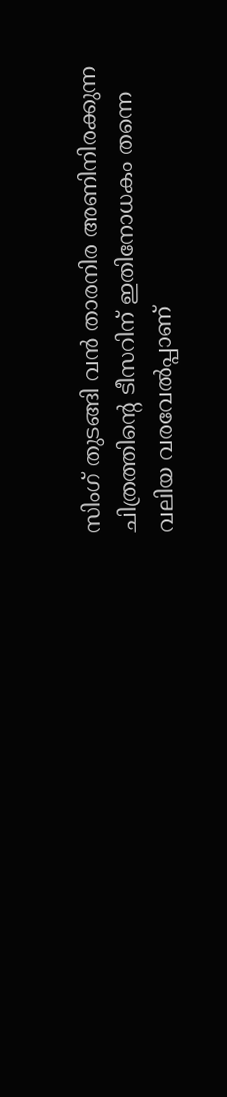സിംഗ് തുടങ്ങി വൻ താരനിര അണിനിരക്കുന്ന ചിത്രത്തിന്റെ ടീസറിന് ഇതിനോധകം തന്നെ വലിയ വരവേൽപ്പാണ്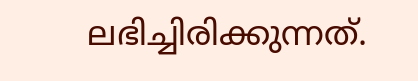ലഭിച്ചിരിക്കുന്നത്.